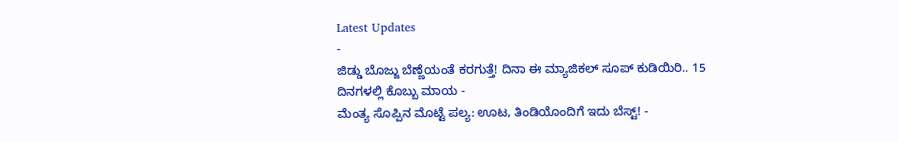Latest Updates
-
ಜಿಡ್ಡು ಬೊಜ್ಜು ಬೆಣ್ಣೆಯಂತೆ ಕರಗುತ್ತೆ! ದಿನಾ ಈ ಮ್ಯಾಜಿಕಲ್ ಸೂಪ್ ಕುಡಿಯಿರಿ.. 15 ದಿನಗಳಲ್ಲಿ ಕೊಬ್ಬು ಮಾಯ -
ಮೆಂತ್ಯ ಸೊಪ್ಪಿನ ಮೊಟ್ಟೆ ಪಲ್ಯ: ಊಟ, ತಿಂಡಿಯೊಂದಿಗೆ ಇದು ಬೆಸ್ಟ್! -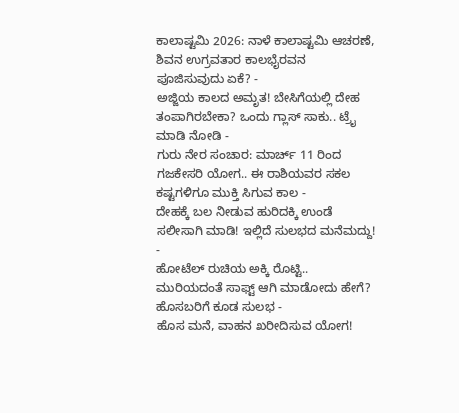ಕಾಲಾಷ್ಟಮಿ 2026: ನಾಳೆ ಕಾಲಾಷ್ಟಮಿ ಆಚರಣೆ, ಶಿವನ ಉಗ್ರವತಾರ ಕಾಲಭೈರವನ ಪೂಜಿಸುವುದು ಏಕೆ? -
ಅಜ್ಜಿಯ ಕಾಲದ ಅಮೃತ! ಬೇಸಿಗೆಯಲ್ಲಿ ದೇಹ ತಂಪಾಗಿರಬೇಕಾ? ಒಂದು ಗ್ಲಾಸ್ ಸಾಕು.. ಟ್ರೈ ಮಾಡಿ ನೋಡಿ -
ಗುರು ನೇರ ಸಂಚಾರ: ಮಾರ್ಚ್ 11 ರಿಂದ ಗಜಕೇಸರಿ ಯೋಗ.. ಈ ರಾಶಿಯವರ ಸಕಲ ಕಷ್ಟಗಳಿಗೂ ಮುಕ್ತಿ ಸಿಗುವ ಕಾಲ -
ದೇಹಕ್ಕೆ ಬಲ ನೀಡುವ ಹುರಿದಕ್ಕಿ ಉಂಡೆ ಸಲೀಸಾಗಿ ಮಾಡಿ! ಇಲ್ಲಿದೆ ಸುಲಭದ ಮನೆಮದ್ದು! -
ಹೋಟೆಲ್ ರುಚಿಯ ಅಕ್ಕಿ ರೊಟ್ಟಿ.. ಮುರಿಯದಂತೆ ಸಾಫ್ಟ್ ಆಗಿ ಮಾಡೋದು ಹೇಗೆ? ಹೊಸಬರಿಗೆ ಕೂಡ ಸುಲಭ -
ಹೊಸ ಮನೆ, ವಾಹನ ಖರೀದಿಸುವ ಯೋಗ!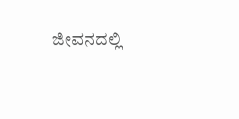ಜೀವನದಲ್ಲಿ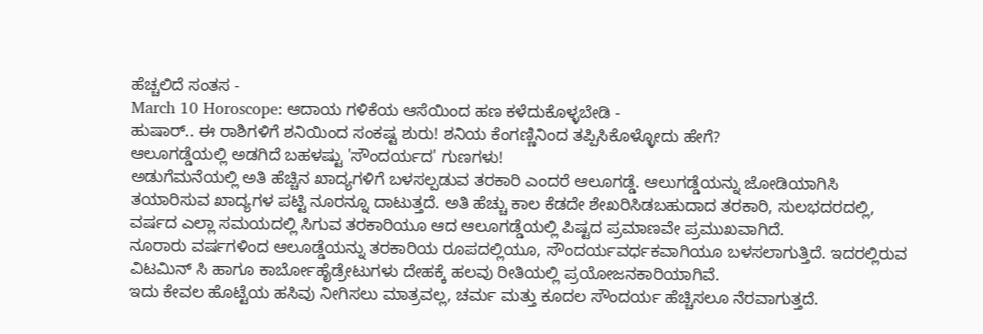ಹೆಚ್ಚಲಿದೆ ಸಂತಸ -
March 10 Horoscope: ಆದಾಯ ಗಳಿಕೆಯ ಆಸೆಯಿಂದ ಹಣ ಕಳೆದುಕೊಳ್ಳಬೇಡಿ -
ಹುಷಾರ್.. ಈ ರಾಶಿಗಳಿಗೆ ಶನಿಯಿಂದ ಸಂಕಷ್ಟ ಶುರು! ಶನಿಯ ಕೆಂಗಣ್ಣಿನಿಂದ ತಪ್ಪಿಸಿಕೊಳ್ಳೋದು ಹೇಗೆ?
ಆಲೂಗಡ್ಡೆಯಲ್ಲಿ ಅಡಗಿದೆ ಬಹಳಷ್ಟು 'ಸೌಂದರ್ಯದ' ಗುಣಗಳು!
ಅಡುಗೆಮನೆಯಲ್ಲಿ ಅತಿ ಹೆಚ್ಚಿನ ಖಾದ್ಯಗಳಿಗೆ ಬಳಸಲ್ಪಡುವ ತರಕಾರಿ ಎಂದರೆ ಆಲೂಗಡ್ಡೆ. ಆಲುಗಡ್ಡೆಯನ್ನು ಜೋಡಿಯಾಗಿಸಿ ತಯಾರಿಸುವ ಖಾದ್ಯಗಳ ಪಟ್ಟಿ ನೂರನ್ನೂ ದಾಟುತ್ತದೆ. ಅತಿ ಹೆಚ್ಚು ಕಾಲ ಕೆಡದೇ ಶೇಖರಿಸಿಡಬಹುದಾದ ತರಕಾರಿ, ಸುಲಭದರದಲ್ಲಿ, ವರ್ಷದ ಎಲ್ಲಾ ಸಮಯದಲ್ಲಿ ಸಿಗುವ ತರಕಾರಿಯೂ ಆದ ಆಲೂಗಡ್ಡೆಯಲ್ಲಿ ಪಿಷ್ಟದ ಪ್ರಮಾಣವೇ ಪ್ರಮುಖವಾಗಿದೆ.
ನೂರಾರು ವರ್ಷಗಳಿಂದ ಆಲೂಡ್ಡೆಯನ್ನು ತರಕಾರಿಯ ರೂಪದಲ್ಲಿಯೂ, ಸೌಂದರ್ಯವರ್ಧಕವಾಗಿಯೂ ಬಳಸಲಾಗುತ್ತಿದೆ. ಇದರಲ್ಲಿರುವ ವಿಟಮಿನ್ ಸಿ ಹಾಗೂ ಕಾರ್ಬೋಹೈಡ್ರೇಟುಗಳು ದೇಹಕ್ಕೆ ಹಲವು ರೀತಿಯಲ್ಲಿ ಪ್ರಯೋಜನಕಾರಿಯಾಗಿವೆ.
ಇದು ಕೇವಲ ಹೊಟ್ಟೆಯ ಹಸಿವು ನೀಗಿಸಲು ಮಾತ್ರವಲ್ಲ, ಚರ್ಮ ಮತ್ತು ಕೂದಲ ಸೌಂದರ್ಯ ಹೆಚ್ಚಿಸಲೂ ನೆರವಾಗುತ್ತದೆ.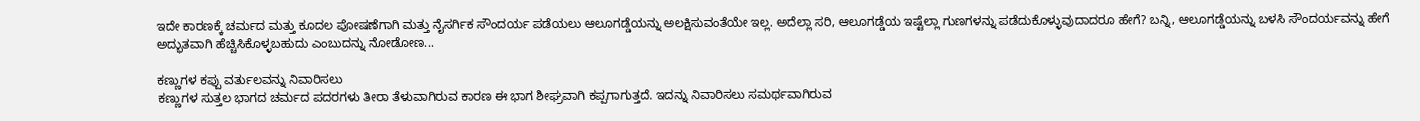ಇದೇ ಕಾರಣಕ್ಕೆ ಚರ್ಮದ ಮತ್ತು ಕೂದಲ ಪೋಷಣೆಗಾಗಿ ಮತ್ತು ನೈಸರ್ಗಿಕ ಸೌಂದರ್ಯ ಪಡೆಯಲು ಆಲೂಗಡ್ಡೆಯನ್ನು ಅಲಕ್ಷಿಸುವಂತೆಯೇ ಇಲ್ಲ. ಅದೆಲ್ಲಾ ಸರಿ, ಆಲೂಗಡ್ಡೆಯ ಇಷ್ಟೆಲ್ಲಾ ಗುಣಗಳನ್ನು ಪಡೆದುಕೊಳ್ಳುವುದಾದರೂ ಹೇಗೆ? ಬನ್ನಿ, ಆಲೂಗಡ್ಡೆಯನ್ನು ಬಳಸಿ ಸೌಂದರ್ಯವನ್ನು ಹೇಗೆ ಅದ್ಭುತವಾಗಿ ಹೆಚ್ಚಿಸಿಕೊಳ್ಳಬಹುದು ಎಂಬುದನ್ನು ನೋಡೋಣ...

ಕಣ್ಣುಗಳ ಕಪ್ಪು ವರ್ತುಲವನ್ನು ನಿವಾರಿಸಲು
ಕಣ್ಣುಗಳ ಸುತ್ತಲ ಭಾಗದ ಚರ್ಮದ ಪದರಗಳು ತೀರಾ ತೆಳುವಾಗಿರುವ ಕಾರಣ ಈ ಭಾಗ ಶೀಘ್ರವಾಗಿ ಕಪ್ಪಗಾಗುತ್ತದೆ. ಇದನ್ನು ನಿವಾರಿಸಲು ಸಮರ್ಥವಾಗಿರುವ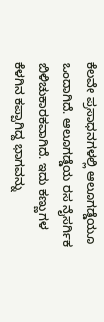ಕೆಲವೇ ಪ್ರಸಾಧನಗಳಲ್ಲಿ ಆಲೂಗಡ್ಡೆಯೂ ಒಂದಾಗಿದೆ. ಆಲೂಗಡ್ಡೆಯ ರಸ ನೈಸರ್ಗಿಕ ಬಿಳಿಚುಕಾರಕವಾಗಿದೆ. ಇದು ಕಣ್ಣುಗಳ ಕೆಳಗಿನ ಕಪ್ಪಾಗಿದ್ದ ಭಾಗವನ್ನು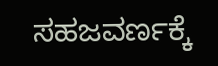ಸಹಜವರ್ಣಕ್ಕೆ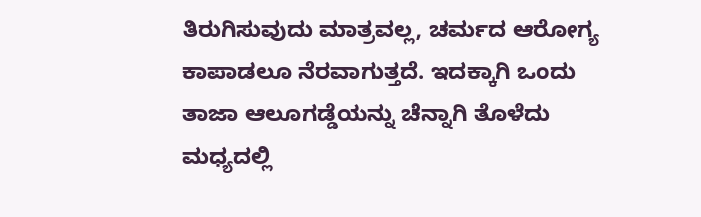ತಿರುಗಿಸುವುದು ಮಾತ್ರವಲ್ಲ, ಚರ್ಮದ ಆರೋಗ್ಯ ಕಾಪಾಡಲೂ ನೆರವಾಗುತ್ತದೆ. ಇದಕ್ಕಾಗಿ ಒಂದು ತಾಜಾ ಆಲೂಗಡ್ಡೆಯನ್ನು ಚೆನ್ನಾಗಿ ತೊಳೆದು ಮಧ್ಯದಲ್ಲಿ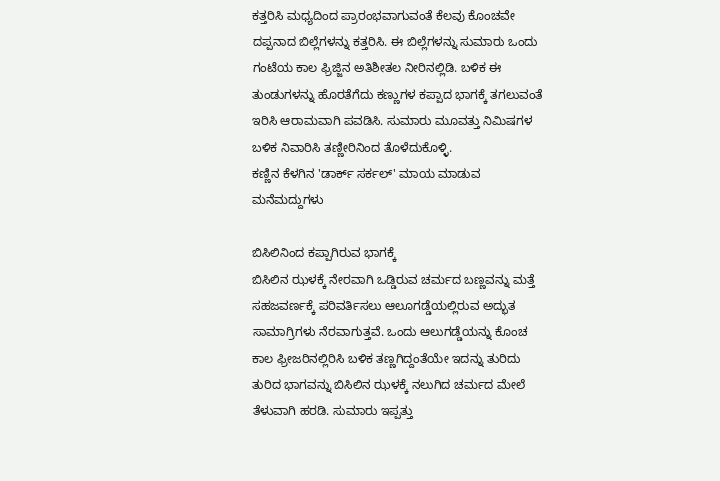ಕತ್ತರಿಸಿ ಮಧ್ಯದಿಂದ ಪ್ರಾರಂಭವಾಗುವಂತೆ ಕೆಲವು ಕೊಂಚವೇ ದಪ್ಪನಾದ ಬಿಲ್ಲೆಗಳನ್ನು ಕತ್ತರಿಸಿ. ಈ ಬಿಲ್ಲೆಗಳನ್ನು ಸುಮಾರು ಒಂದು ಗಂಟೆಯ ಕಾಲ ಫ್ರಿಜ್ಜಿನ ಅತಿಶೀತಲ ನೀರಿನಲ್ಲಿಡಿ. ಬಳಿಕ ಈ ತುಂಡುಗಳನ್ನು ಹೊರತೆಗೆದು ಕಣ್ಣುಗಳ ಕಪ್ಪಾದ ಭಾಗಕ್ಕೆ ತಗಲುವಂತೆ ಇರಿಸಿ ಆರಾಮವಾಗಿ ಪವಡಿಸಿ. ಸುಮಾರು ಮೂವತ್ತು ನಿಮಿಷಗಳ ಬಳಿಕ ನಿವಾರಿಸಿ ತಣ್ಣೀರಿನಿಂದ ತೊಳೆದುಕೊಳ್ಳಿ.
ಕಣ್ಣಿನ ಕೆಳಗಿನ 'ಡಾರ್ಕ್ ಸರ್ಕಲ್' ಮಾಯ ಮಾಡುವ ಮನೆಮದ್ದುಗಳು

ಬಿಸಿಲಿನಿಂದ ಕಪ್ಪಾಗಿರುವ ಭಾಗಕ್ಕೆ
ಬಿಸಿಲಿನ ಝಳಕ್ಕೆ ನೇರವಾಗಿ ಒಡ್ಡಿರುವ ಚರ್ಮದ ಬಣ್ಣವನ್ನು ಮತ್ತೆ ಸಹಜವರ್ಣಕ್ಕೆ ಪರಿವರ್ತಿಸಲು ಆಲೂಗಡ್ಡೆಯಲ್ಲಿರುವ ಅದ್ಭುತ ಸಾಮಾಗ್ರಿಗಳು ನೆರವಾಗುತ್ತವೆ. ಒಂದು ಆಲುಗಡ್ಡೆಯನ್ನು ಕೊಂಚ ಕಾಲ ಫ್ರೀಜರಿನಲ್ಲಿರಿಸಿ ಬಳಿಕ ತಣ್ಣಗಿದ್ದಂತೆಯೇ ಇದನ್ನು ತುರಿದು ತುರಿದ ಭಾಗವನ್ನು ಬಿಸಿಲಿನ ಝಳಕ್ಕೆ ನಲುಗಿದ ಚರ್ಮದ ಮೇಲೆ ತೆಳುವಾಗಿ ಹರಡಿ. ಸುಮಾರು ಇಪ್ಪತ್ತು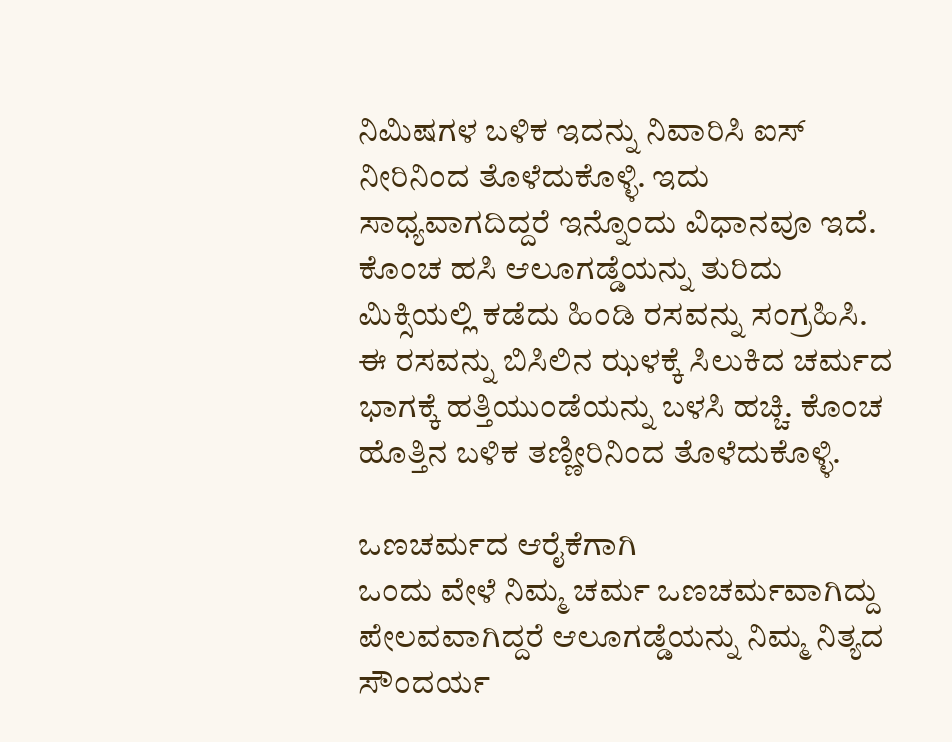ನಿಮಿಷಗಳ ಬಳಿಕ ಇದನ್ನು ನಿವಾರಿಸಿ ಐಸ್ ನೀರಿನಿಂದ ತೊಳೆದುಕೊಳ್ಳಿ. ಇದು ಸಾಧ್ಯವಾಗದಿದ್ದರೆ ಇನ್ನೊಂದು ವಿಧಾನವೂ ಇದೆ. ಕೊಂಚ ಹಸಿ ಆಲೂಗಡ್ಡೆಯನ್ನು ತುರಿದು ಮಿಕ್ಸಿಯಲ್ಲಿ ಕಡೆದು ಹಿಂಡಿ ರಸವನ್ನು ಸಂಗ್ರಹಿಸಿ. ಈ ರಸವನ್ನು ಬಿಸಿಲಿನ ಝಳಕ್ಕೆ ಸಿಲುಕಿದ ಚರ್ಮದ ಭಾಗಕ್ಕೆ ಹತ್ತಿಯುಂಡೆಯನ್ನು ಬಳಸಿ ಹಚ್ಚಿ. ಕೊಂಚ ಹೊತ್ತಿನ ಬಳಿಕ ತಣ್ಣೀರಿನಿಂದ ತೊಳೆದುಕೊಳ್ಳಿ.

ಒಣಚರ್ಮದ ಆರೈಕೆಗಾಗಿ
ಒಂದು ವೇಳೆ ನಿಮ್ಮ ಚರ್ಮ ಒಣಚರ್ಮವಾಗಿದ್ದು ಪೇಲವವಾಗಿದ್ದರೆ ಆಲೂಗಡ್ಡೆಯನ್ನು ನಿಮ್ಮ ನಿತ್ಯದ ಸೌಂದರ್ಯ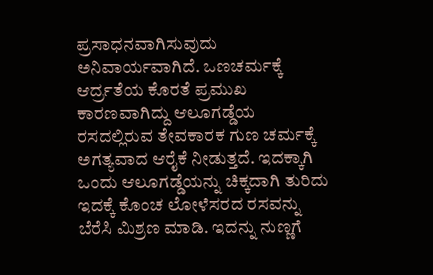ಪ್ರಸಾಧನವಾಗಿಸುವುದು ಅನಿವಾರ್ಯವಾಗಿದೆ. ಒಣಚರ್ಮಕ್ಕೆ ಆರ್ದ್ರತೆಯ ಕೊರತೆ ಪ್ರಮುಖ ಕಾರಣವಾಗಿದ್ದು ಆಲೂಗಡ್ಡೆಯ ರಸದಲ್ಲಿರುವ ತೇವಕಾರಕ ಗುಣ ಚರ್ಮಕ್ಕೆ ಅಗತ್ಯವಾದ ಆರೈಕೆ ನೀಡುತ್ತದೆ. ಇದಕ್ಕಾಗಿ ಒಂದು ಆಲೂಗಡ್ಡೆಯನ್ನು ಚಿಕ್ಕದಾಗಿ ತುರಿದು ಇದಕ್ಕೆ ಕೊಂಚ ಲೋಳೆಸರದ ರಸವನ್ನು ಬೆರೆಸಿ ಮಿಶ್ರಣ ಮಾಡಿ. ಇದನ್ನು ನುಣ್ಣಗೆ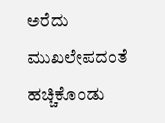ಅರೆದು ಮುಖಲೇಪದಂತೆ ಹಚ್ಚಿಕೊಂಡು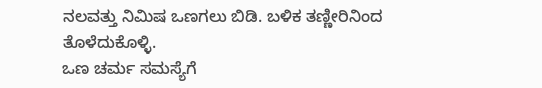ನಲವತ್ತು ನಿಮಿಷ ಒಣಗಲು ಬಿಡಿ. ಬಳಿಕ ತಣ್ಣೀರಿನಿಂದ ತೊಳೆದುಕೊಳ್ಳಿ.
ಒಣ ಚರ್ಮ ಸಮಸ್ಯೆಗೆ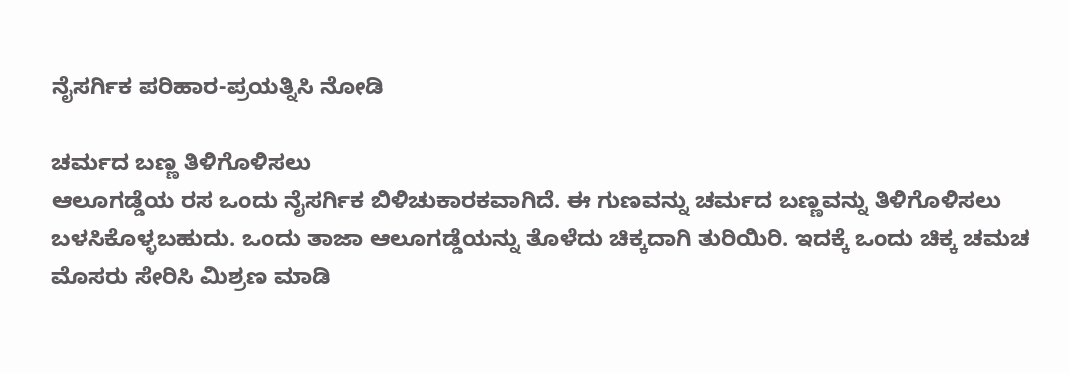ನೈಸರ್ಗಿಕ ಪರಿಹಾರ-ಪ್ರಯತ್ನಿಸಿ ನೋಡಿ

ಚರ್ಮದ ಬಣ್ಣ ತಿಳಿಗೊಳಿಸಲು
ಆಲೂಗಡ್ಡೆಯ ರಸ ಒಂದು ನೈಸರ್ಗಿಕ ಬಿಳಿಚುಕಾರಕವಾಗಿದೆ. ಈ ಗುಣವನ್ನು ಚರ್ಮದ ಬಣ್ಣವನ್ನು ತಿಳಿಗೊಳಿಸಲು ಬಳಸಿಕೊಳ್ಳಬಹುದು. ಒಂದು ತಾಜಾ ಆಲೂಗಡ್ಡೆಯನ್ನು ತೊಳೆದು ಚಿಕ್ಕದಾಗಿ ತುರಿಯಿರಿ. ಇದಕ್ಕೆ ಒಂದು ಚಿಕ್ಕ ಚಮಚ ಮೊಸರು ಸೇರಿಸಿ ಮಿಶ್ರಣ ಮಾಡಿ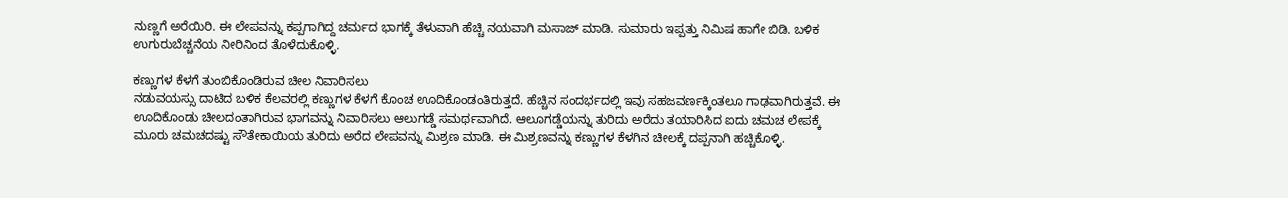ನುಣ್ಣಗೆ ಅರೆಯಿರಿ. ಈ ಲೇಪವನ್ನು ಕಪ್ಪಗಾಗಿದ್ದ ಚರ್ಮದ ಭಾಗಕ್ಕೆ ತೆಳುವಾಗಿ ಹೆಚ್ಚಿ ನಯವಾಗಿ ಮಸಾಜ್ ಮಾಡಿ. ಸುಮಾರು ಇಪ್ಪತ್ತು ನಿಮಿಷ ಹಾಗೇ ಬಿಡಿ. ಬಳಿಕ ಉಗುರುಬೆಚ್ಚನೆಯ ನೀರಿನಿಂದ ತೊಳೆದುಕೊಳ್ಳಿ.

ಕಣ್ಣುಗಳ ಕೆಳಗೆ ತುಂಬಿಕೊಂಡಿರುವ ಚೀಲ ನಿವಾರಿಸಲು
ನಡುವಯಸ್ಸು ದಾಟಿದ ಬಳಿಕ ಕೆಲವರಲ್ಲಿ ಕಣ್ಣುಗಳ ಕೆಳಗೆ ಕೊಂಚ ಊದಿಕೊಂಡಂತಿರುತ್ತದೆ. ಹೆಚ್ಚಿನ ಸಂದರ್ಭದಲ್ಲಿ ಇವು ಸಹಜವರ್ಣಕ್ಕಿಂತಲೂ ಗಾಢವಾಗಿರುತ್ತವೆ. ಈ ಊದಿಕೊಂಡು ಚೀಲದಂತಾಗಿರುವ ಭಾಗವನ್ನು ನಿವಾರಿಸಲು ಆಲುಗಡ್ಡೆ ಸಮರ್ಥವಾಗಿದೆ. ಆಲೂಗಡ್ಡೆಯನ್ನು ತುರಿದು ಅರೆದು ತಯಾರಿಸಿದ ಐದು ಚಮಚ ಲೇಪಕ್ಕೆ ಮೂರು ಚಮಚದಷ್ಟು ಸೌತೇಕಾಯಿಯ ತುರಿದು ಅರೆದ ಲೇಪವನ್ನು ಮಿಶ್ರಣ ಮಾಡಿ. ಈ ಮಿಶ್ರಣವನ್ನು ಕಣ್ಣುಗಳ ಕೆಳಗಿನ ಚೀಲಕ್ಕೆ ದಪ್ಪನಾಗಿ ಹಚ್ಚಿಕೊಳ್ಳಿ.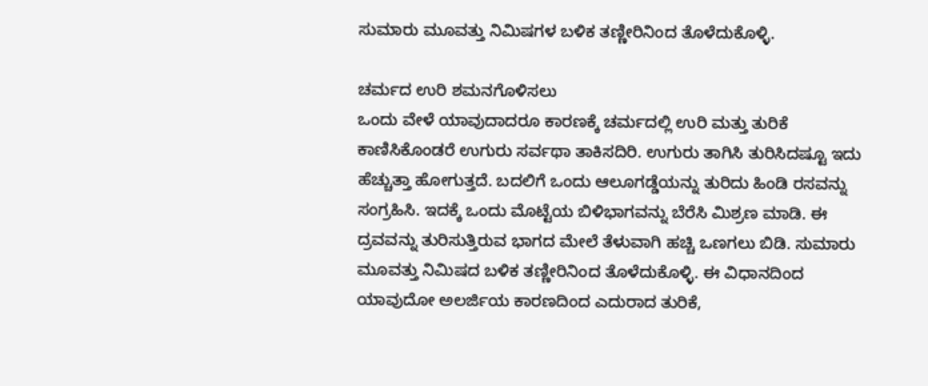ಸುಮಾರು ಮೂವತ್ತು ನಿಮಿಷಗಳ ಬಳಿಕ ತಣ್ಣೀರಿನಿಂದ ತೊಳೆದುಕೊಳ್ಳಿ.

ಚರ್ಮದ ಉರಿ ಶಮನಗೊಳಿಸಲು
ಒಂದು ವೇಳೆ ಯಾವುದಾದರೂ ಕಾರಣಕ್ಕೆ ಚರ್ಮದಲ್ಲಿ ಉರಿ ಮತ್ತು ತುರಿಕೆ ಕಾಣಿಸಿಕೊಂಡರೆ ಉಗುರು ಸರ್ವಥಾ ತಾಕಿಸದಿರಿ. ಉಗುರು ತಾಗಿಸಿ ತುರಿಸಿದಷ್ಟೂ ಇದು ಹೆಚ್ಚುತ್ತಾ ಹೋಗುತ್ತದೆ. ಬದಲಿಗೆ ಒಂದು ಆಲೂಗಡ್ಡೆಯನ್ನು ತುರಿದು ಹಿಂಡಿ ರಸವನ್ನು ಸಂಗ್ರಹಿಸಿ. ಇದಕ್ಕೆ ಒಂದು ಮೊಟ್ಟೆಯ ಬಿಳಿಭಾಗವನ್ನು ಬೆರೆಸಿ ಮಿಶ್ರಣ ಮಾಡಿ. ಈ ದ್ರವವನ್ನು ತುರಿಸುತ್ತಿರುವ ಭಾಗದ ಮೇಲೆ ತೆಳುವಾಗಿ ಹಚ್ಚಿ ಒಣಗಲು ಬಿಡಿ. ಸುಮಾರು ಮೂವತ್ತು ನಿಮಿಷದ ಬಳಿಕ ತಣ್ಣೀರಿನಿಂದ ತೊಳೆದುಕೊಳ್ಳಿ. ಈ ವಿಧಾನದಿಂದ ಯಾವುದೋ ಅಲರ್ಜಿಯ ಕಾರಣದಿಂದ ಎದುರಾದ ತುರಿಕೆ,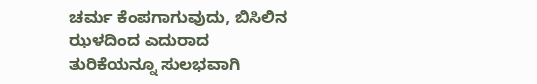ಚರ್ಮ ಕೆಂಪಗಾಗುವುದು, ಬಿಸಿಲಿನ ಝಳದಿಂದ ಎದುರಾದ ತುರಿಕೆಯನ್ನೂ ಸುಲಭವಾಗಿ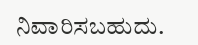ನಿವಾರಿಸಬಹುದು.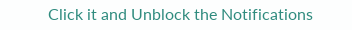Click it and Unblock the Notifications